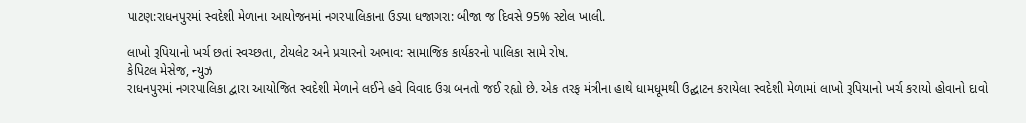પાટણ:રાધનપુરમાં સ્વદેશી મેળાના આયોજનમાં નગરપાલિકાના ઉડ્યા ધજાગરા: બીજા જ દિવસે 95% સ્ટોલ ખાલી.

લાખો રૂપિયાનો ખર્ચ છતાં સ્વચ્છતા, ટોયલેટ અને પ્રચારનો અભાવ: સામાજિક કાર્યકરનો પાલિકા સામે રોષ.
કેપિટલ મેસેજ, ન્યુઝ
રાધનપુરમાં નગરપાલિકા દ્વારા આયોજિત સ્વદેશી મેળાને લઈને હવે વિવાદ ઉગ્ર બનતો જઈ રહ્યો છે. એક તરફ મંત્રીના હાથે ધામધૂમથી ઉદ્ઘાટન કરાયેલા સ્વદેશી મેળામાં લાખો રૂપિયાનો ખર્ચ કરાયો હોવાનો દાવો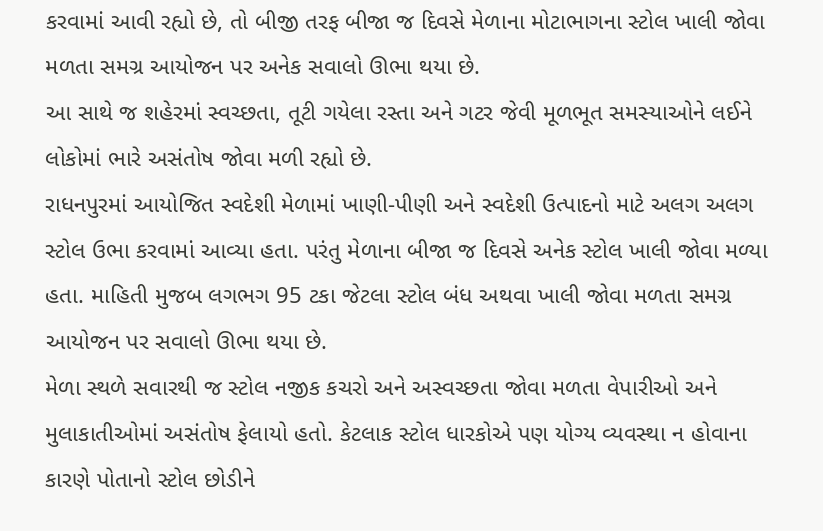કરવામાં આવી રહ્યો છે, તો બીજી તરફ બીજા જ દિવસે મેળાના મોટાભાગના સ્ટોલ ખાલી જોવા મળતા સમગ્ર આયોજન પર અનેક સવાલો ઊભા થયા છે.
આ સાથે જ શહેરમાં સ્વચ્છતા, તૂટી ગયેલા રસ્તા અને ગટર જેવી મૂળભૂત સમસ્યાઓને લઈને લોકોમાં ભારે અસંતોષ જોવા મળી રહ્યો છે.
રાધનપુરમાં આયોજિત સ્વદેશી મેળામાં ખાણી-પીણી અને સ્વદેશી ઉત્પાદનો માટે અલગ અલગ સ્ટોલ ઉભા કરવામાં આવ્યા હતા. પરંતુ મેળાના બીજા જ દિવસે અનેક સ્ટોલ ખાલી જોવા મળ્યા હતા. માહિતી મુજબ લગભગ 95 ટકા જેટલા સ્ટોલ બંધ અથવા ખાલી જોવા મળતા સમગ્ર આયોજન પર સવાલો ઊભા થયા છે.
મેળા સ્થળે સવારથી જ સ્ટોલ નજીક કચરો અને અસ્વચ્છતા જોવા મળતા વેપારીઓ અને મુલાકાતીઓમાં અસંતોષ ફેલાયો હતો. કેટલાક સ્ટોલ ધારકોએ પણ યોગ્ય વ્યવસ્થા ન હોવાના કારણે પોતાનો સ્ટોલ છોડીને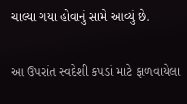ચાલ્યા ગયા હોવાનું સામે આવ્યું છે.

આ ઉપરાંત સ્વદેશી કપડાં માટે ફાળવાયેલા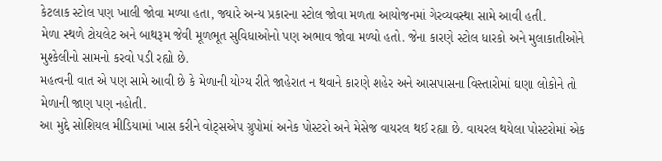કેટલાક સ્ટોલ પણ ખાલી જોવા મળ્યા હતા, જ્યારે અન્ય પ્રકારના સ્ટોલ જોવા મળતા આયોજનમાં ગેરવ્યવસ્થા સામે આવી હતી.
મેળા સ્થળે ટોયલેટ અને બાથરૂમ જેવી મૂળભૂત સુવિધાઓનો પણ અભાવ જોવા મળ્યો હતો. જેના કારણે સ્ટોલ ધારકો અને મુલાકાતીઓને મુશ્કેલીનો સામનો કરવો પડી રહ્યો છે.
મહત્વની વાત એ પણ સામે આવી છે કે મેળાની યોગ્ય રીતે જાહેરાત ન થવાને કારણે શહેર અને આસપાસના વિસ્તારોમાં ઘણા લોકોને તો મેળાની જાણ પણ નહોતી.
આ મુદ્દે સોશિયલ મીડિયામાં ખાસ કરીને વોટ્સએપ ગ્રુપોમાં અનેક પોસ્ટરો અને મેસેજ વાયરલ થઈ રહ્યા છે. વાયરલ થયેલા પોસ્ટરોમાં એક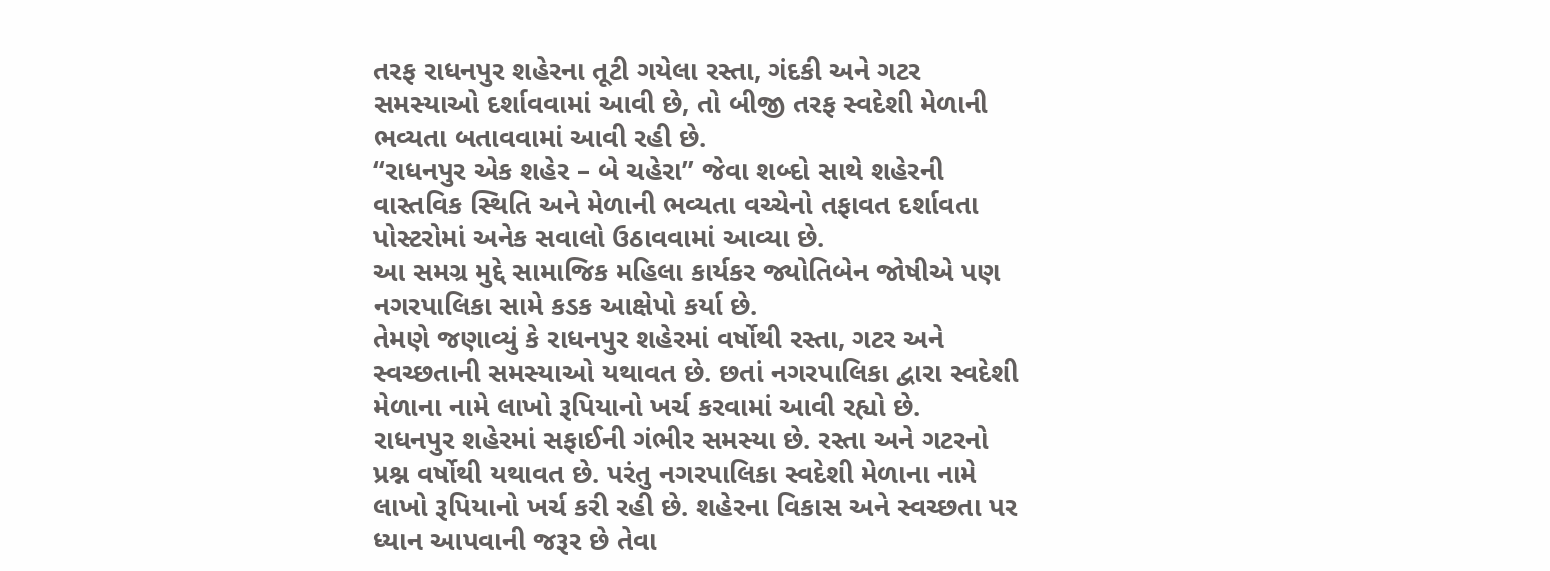તરફ રાધનપુર શહેરના તૂટી ગયેલા રસ્તા, ગંદકી અને ગટર સમસ્યાઓ દર્શાવવામાં આવી છે, તો બીજી તરફ સ્વદેશી મેળાની ભવ્યતા બતાવવામાં આવી રહી છે.
“રાધનપુર એક શહેર – બે ચહેરા” જેવા શબ્દો સાથે શહેરની વાસ્તવિક સ્થિતિ અને મેળાની ભવ્યતા વચ્ચેનો તફાવત દર્શાવતા પોસ્ટરોમાં અનેક સવાલો ઉઠાવવામાં આવ્યા છે.
આ સમગ્ર મુદ્દે સામાજિક મહિલા કાર્યકર જ્યોતિબેન જોષીએ પણ નગરપાલિકા સામે કડક આક્ષેપો કર્યા છે.
તેમણે જણાવ્યું કે રાધનપુર શહેરમાં વર્ષોથી રસ્તા, ગટર અને સ્વચ્છતાની સમસ્યાઓ યથાવત છે. છતાં નગરપાલિકા દ્વારા સ્વદેશી મેળાના નામે લાખો રૂપિયાનો ખર્ચ કરવામાં આવી રહ્યો છે.
રાધનપુર શહેરમાં સફાઈની ગંભીર સમસ્યા છે. રસ્તા અને ગટરનો પ્રશ્ન વર્ષોથી યથાવત છે. પરંતુ નગરપાલિકા સ્વદેશી મેળાના નામે લાખો રૂપિયાનો ખર્ચ કરી રહી છે. શહેરના વિકાસ અને સ્વચ્છતા પર ધ્યાન આપવાની જરૂર છે તેવા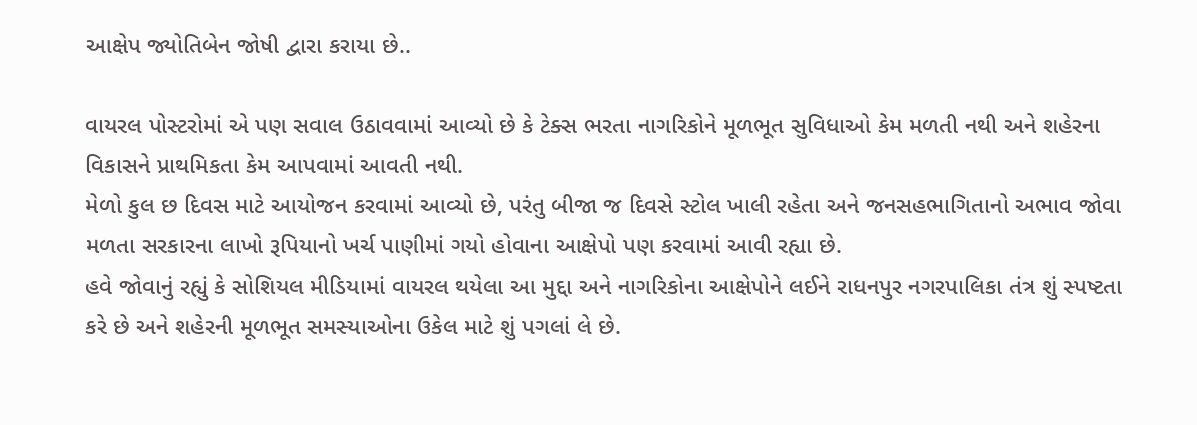આક્ષેપ જ્યોતિબેન જોષી દ્વારા કરાયા છે..

વાયરલ પોસ્ટરોમાં એ પણ સવાલ ઉઠાવવામાં આવ્યો છે કે ટેક્સ ભરતા નાગરિકોને મૂળભૂત સુવિધાઓ કેમ મળતી નથી અને શહેરના વિકાસને પ્રાથમિકતા કેમ આપવામાં આવતી નથી.
મેળો કુલ છ દિવસ માટે આયોજન કરવામાં આવ્યો છે, પરંતુ બીજા જ દિવસે સ્ટોલ ખાલી રહેતા અને જનસહભાગિતાનો અભાવ જોવા મળતા સરકારના લાખો રૂપિયાનો ખર્ચ પાણીમાં ગયો હોવાના આક્ષેપો પણ કરવામાં આવી રહ્યા છે.
હવે જોવાનું રહ્યું કે સોશિયલ મીડિયામાં વાયરલ થયેલા આ મુદ્દા અને નાગરિકોના આક્ષેપોને લઈને રાધનપુર નગરપાલિકા તંત્ર શું સ્પષ્ટતા કરે છે અને શહેરની મૂળભૂત સમસ્યાઓના ઉકેલ માટે શું પગલાં લે છે.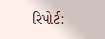રિપોર્ટ: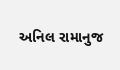અનિલ રામાનુજ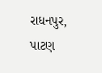રાધનપુર, પાટણ